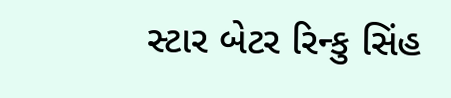સ્ટાર બેટર રિન્કુ સિંહ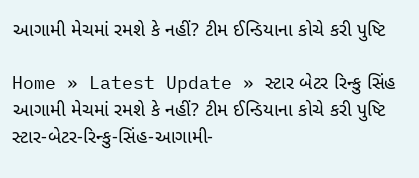આગામી મેચમાં રમશે કે નહીં? ટીમ ઈન્ડિયાના કોચે કરી પુષ્ટિ

Home » Latest Update » સ્ટાર બેટર રિન્કુ સિંહ આગામી મેચમાં રમશે કે નહીં? ટીમ ઈન્ડિયાના કોચે કરી પુષ્ટિ
સ્ટાર-બેટર-રિન્કુ-સિંહ-આગામી-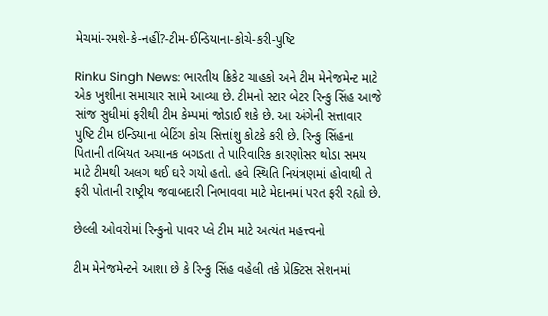મેચમાં-રમશે-કે-નહીં?-ટીમ-ઈન્ડિયાના-કોચે-કરી-પુષ્ટિ

Rinku Singh News: ભારતીય ક્રિકેટ ચાહકો અને ટીમ મેનેજમેન્ટ માટે એક ખુશીના સમાચાર સામે આવ્યા છે. ટીમનો સ્ટાર બેટર રિન્કુ સિંહ આજે સાંજ સુધીમાં ફરીથી ટીમ કેમ્પમાં જોડાઈ શકે છે. આ અંગેની સત્તાવાર પુષ્ટિ ટીમ ઇન્ડિયાના બેટિંગ કોચ સિત્તાંશુ કોટકે કરી છે. રિન્કુ સિંહના પિતાની તબિયત અચાનક બગડતા તે પારિવારિક કારણોસર થોડા સમય માટે ટીમથી અલગ થઈ ઘરે ગયો હતો. હવે સ્થિતિ નિયંત્રણમાં હોવાથી તે ફરી પોતાની રાષ્ટ્રીય જવાબદારી નિભાવવા માટે મેદાનમાં પરત ફરી રહ્યો છે.

છેલ્લી ઓવરોમાં રિન્કુનો પાવર પ્લે ટીમ માટે અત્યંત મહત્ત્વનો

ટીમ મેનેજમેન્ટને આશા છે કે રિન્કુ સિંહ વહેલી તકે પ્રેક્ટિસ સેશનમાં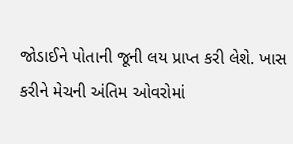જોડાઈને પોતાની જૂની લય પ્રાપ્ત કરી લેશે. ખાસ કરીને મેચની અંતિમ ઓવરોમાં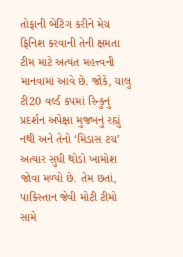તોફાની બેટિંગ કરીને મેચ ફિનિશ કરવાની તેની ક્ષમતા ટીમ માટે અત્યંત મહત્ત્વની માનવામાં આવે છે. જોકે, ચાલુ ટી20 વર્લ્ડ કપમાં રિન્કુનું પ્રદર્શન અપેક્ષા મુજબનું રહ્યું નથી અને તેનો ‘મિડાસ ટચ’ અત્યાર સુધી થોડો ખામોશ જોવા મળ્યો છે. તેમ છતાં, પાકિસ્તાન જેવી મોટી ટીમો સામે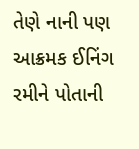તેણે નાની પણ આક્રમક ઈનિંગ રમીને પોતાની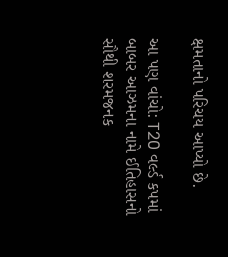ક્ષમતાનો પરિચય આપ્યો છે.

આ પણ વાંચો: T20 વર્લ્ડ કપમાં બાબર આઝમના નામે ઈતિહાસનો સૌથી શરમજનક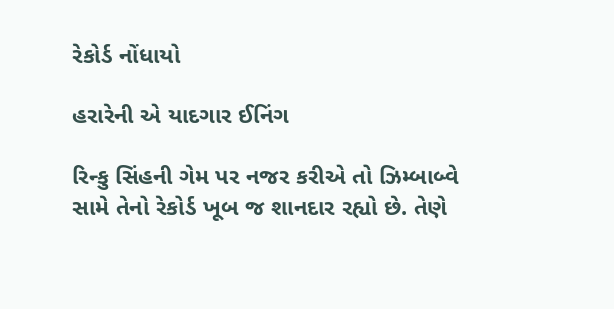રેકોર્ડ નોંધાયો

હરારેની એ યાદગાર ઈનિંગ

રિન્કુ સિંહની ગેમ પર નજર કરીએ તો ઝિમ્બાબ્વે સામે તેનો રેકોર્ડ ખૂબ જ શાનદાર રહ્યો છે. તેણે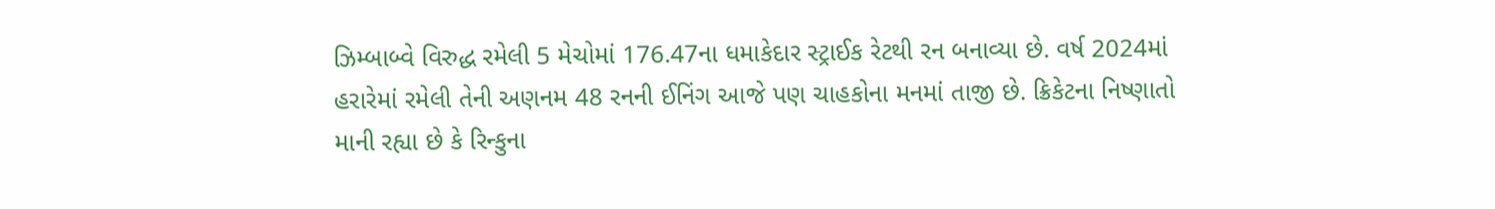ઝિમ્બાબ્વે વિરુદ્ધ રમેલી 5 મેચોમાં 176.47ના ધમાકેદાર સ્ટ્રાઈક રેટથી રન બનાવ્યા છે. વર્ષ 2024માં હરારેમાં રમેલી તેની અણનમ 48 રનની ઈનિંગ આજે પણ ચાહકોના મનમાં તાજી છે. ક્રિકેટના નિષ્ણાતો માની રહ્યા છે કે રિન્કુના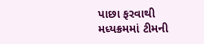પાછા ફરવાથી મધ્યક્રમમાં ટીમની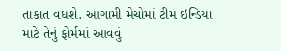તાકાત વધશે. આગામી મેચોમાં ટીમ ઇન્ડિયા માટે તેનું ફોર્મમાં આવવું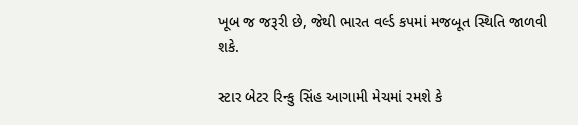ખૂબ જ જરૂરી છે, જેથી ભારત વર્લ્ડ કપમાં મજબૂત સ્થિતિ જાળવી શકે.

સ્ટાર બેટર રિન્કુ સિંહ આગામી મેચમાં રમશે કે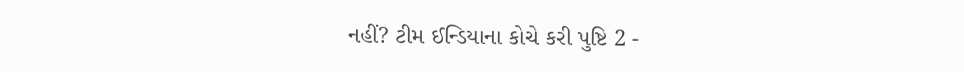નહીં? ટીમ ઈન્ડિયાના કોચે કરી પુષ્ટિ 2 -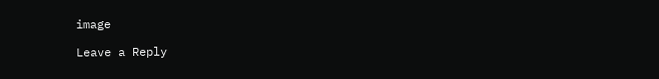image

Leave a Reply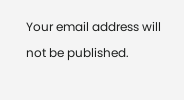Your email address will not be published.